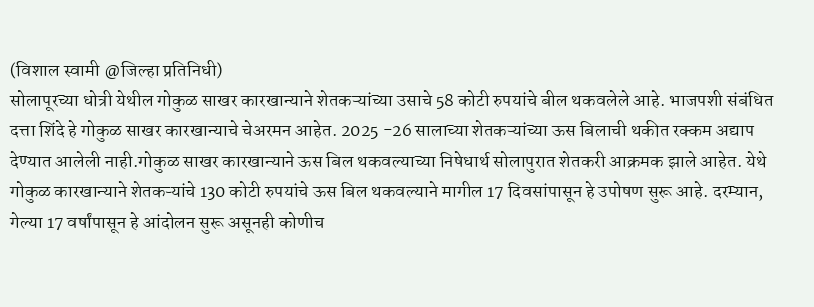(विशाल स्वामी @जिल्हा प्रतिनिधी)
सोलापूरच्या धोत्री येथील गोकुळ साखर कारखान्याने शेतकऱ्यांच्या उसाचे 58 कोटी रुपयांचे बील थकवलेले आहे. भाजपशी संबंधित दत्ता शिंदे हे गोकुळ साखर कारखान्याचे चेअरमन आहेत. 2025 -26 सालाच्या शेतकऱ्यांच्या ऊस बिलाची थकीत रक्कम अद्याप देण्यात आलेली नाही.गोकुळ साखर कारखान्याने ऊस बिल थकवल्याच्या निषेधार्थ सोलापुरात शेतकरी आक्रमक झाले आहेत. येथे गोकुळ कारखान्याने शेतकऱ्यांचे 130 कोटी रुपयांचे ऊस बिल थकवल्याने मागील 17 दिवसांपासून हे उपोषण सुरू आहे. दरम्यान, गेल्या 17 वर्षांपासून हे आंदोलन सुरू असूनही कोणीच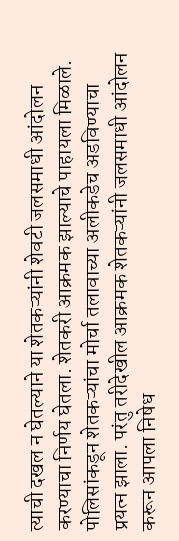त्याची दखल न घेतल्याने या शेतकऱ्यांनी शेवटी जलसमाधी आंदोलन करण्याचा निर्णय घेतला. शेतकरी आक्रमक झाल्याचे पाहायला मिळाले. पोलिसांकडून शेतकऱ्यांचा मोर्चा तलावाच्या अलीकडेच अडविण्याचा प्रयत्न झाला. परंतु तरीदेखील आक्रमक शेतकऱ्यांनी जलसमाधी आंदोलन करून आपला निषेध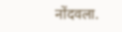नोंदवला.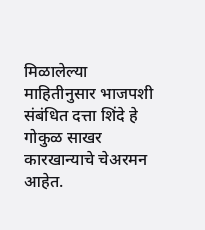मिळालेल्या माहितीनुसार भाजपशी संबंधित दत्ता शिंदे हे गोकुळ साखर कारखान्याचे चेअरमन आहेत.